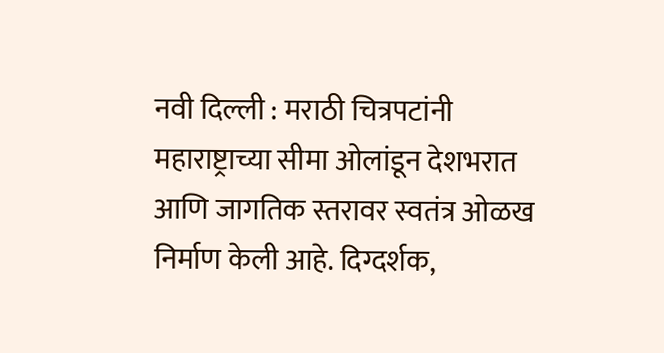नवी दिल्ली : मराठी चित्रपटांनी महाराष्ट्राच्या सीमा ओलांडून देशभरात आणि जागतिक स्तरावर स्वतंत्र ओळख निर्माण केली आहे. दिग्दर्शक,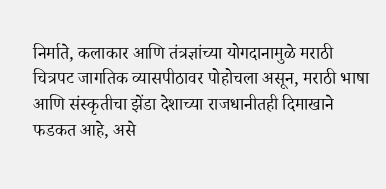निर्माते, कलाकार आणि तंत्रज्ञांच्या योगदानामुळे मराठी चित्रपट जागतिक व्यासपीठावर पोहोचला असून, मराठी भाषा आणि संस्कृतीचा झेंडा देशाच्या राजधानीतही दिमाखाने फडकत आहे, असे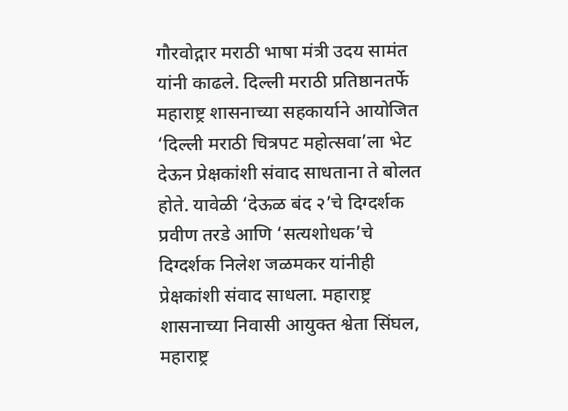गौरवोद्गार मराठी भाषा मंत्री उदय सामंत यांनी काढले. दिल्ली मराठी प्रतिष्ठानतर्फे महाराष्ट्र शासनाच्या सहकार्याने आयोजित ‘दिल्ली मराठी चित्रपट महोत्सवा’ला भेट देऊन प्रेक्षकांशी संवाद साधताना ते बोलत होते. यावेळी ‘देऊळ बंद २’चे दिग्दर्शक प्रवीण तरडे आणि ‘सत्यशोधक’चे दिग्दर्शक निलेश जळमकर यांनीही प्रेक्षकांशी संवाद साधला. महाराष्ट्र शासनाच्या निवासी आयुक्त श्वेता सिंघल, महाराष्ट्र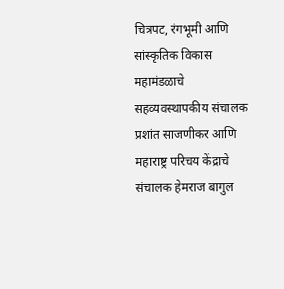चित्रपट, रंगभूमी आणि सांस्कृतिक विकास महामंडळाचे सहव्यवस्थापकीय संचालक प्रशांत साजणीकर आणि महाराष्ट्र परिचय केंद्राचे संचालक हेमराज बागुल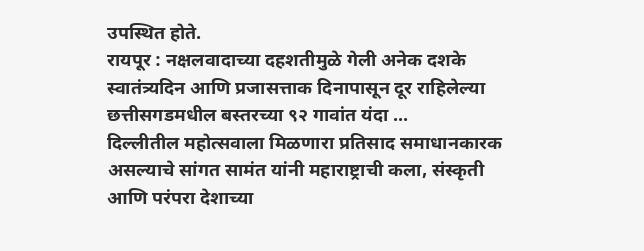उपस्थित होते.
रायपूर : नक्षलवादाच्या दहशतीमुळे गेली अनेक दशके स्वातंत्र्यदिन आणि प्रजासत्ताक दिनापासून दूर राहिलेल्या छत्तीसगडमधील बस्तरच्या ९२ गावांत यंदा ...
दिल्लीतील महोत्सवाला मिळणारा प्रतिसाद समाधानकारक असल्याचे सांगत सामंत यांनी महाराष्ट्राची कला, संस्कृती आणि परंपरा देशाच्या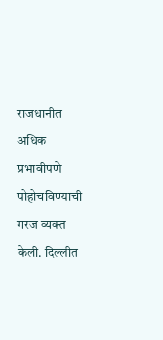राजधानीत अधिक प्रभावीपणे पोहोचविण्याची गरज व्यक्त केली. दिल्लीत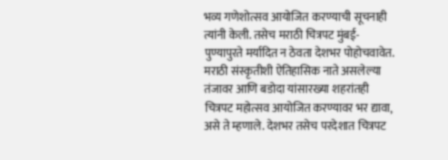भव्य गणेशोत्सव आयोजित करण्याची सूचनाही त्यांनी केली. तसेच मराठी चित्रपट मुंबई-पुण्यापुरते मर्यादित न ठेवता देशभर पोहोचवावेत. मराठी संस्कृतीशी ऐतिहासिक नाते असलेल्या तंजावर आणि बडोदा यांसारख्या शहरांतही चित्रपट महोत्सव आयोजित करण्यावर भर द्यावा, असे ते म्हणाले. देशभर तसेच परदेशात चित्रपट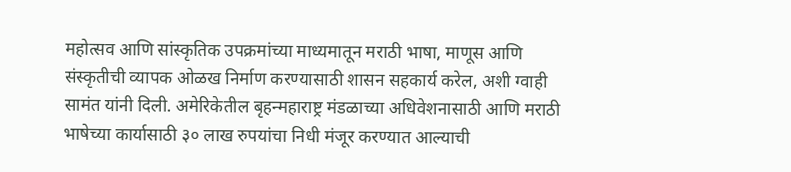महोत्सव आणि सांस्कृतिक उपक्रमांच्या माध्यमातून मराठी भाषा, माणूस आणि संस्कृतीची व्यापक ओळख निर्माण करण्यासाठी शासन सहकार्य करेल, अशी ग्वाही सामंत यांनी दिली. अमेरिकेतील बृहन्महाराष्ट्र मंडळाच्या अधिवेशनासाठी आणि मराठी भाषेच्या कार्यासाठी ३० लाख रुपयांचा निधी मंजूर करण्यात आल्याची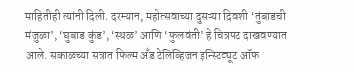माहितीही त्यांनी दिली. दरम्यान, महोत्सवाच्या दुसऱ्या दिवशी ‘तुंबाडची मंजुळा’, ‘घुबाड कुंड’, ‘स्थळ’ आणि ‘फुलवंती’ हे चित्रपट दाखवण्यात आले. सकाळच्या सत्रात फिल्म अँड टेलिव्हिजन इन्स्टिट्यूट ऑफ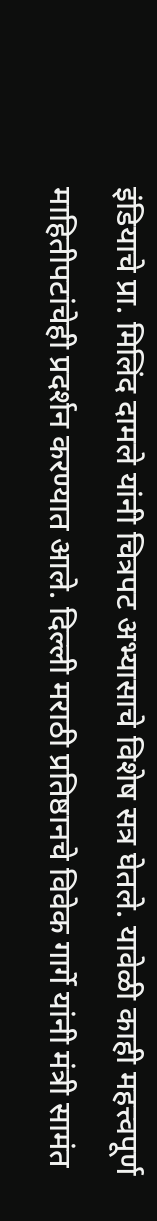इंडियाचे प्रा. मिलिंद दामले यांनी चित्रपट अभ्यासाचे विशेष सत्र घेतले. यावेळी काही महत्त्वपूर्ण माहितीपटांचेही प्रदर्शन करण्यात आले. दिल्ली मराठी प्रतिष्ठानचे विवेक गार्गे यांनी मंत्री सामंत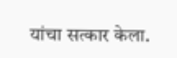यांचा सत्कार केला.